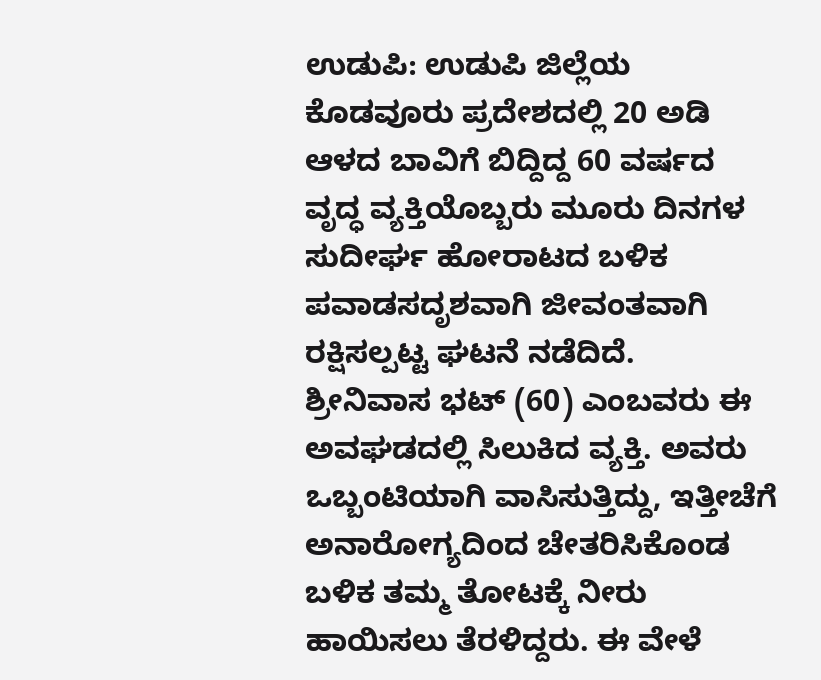ಉಡುಪಿ: ಉಡುಪಿ ಜಿಲ್ಲೆಯ ಕೊಡವೂರು ಪ್ರದೇಶದಲ್ಲಿ 20 ಅಡಿ ಆಳದ ಬಾವಿಗೆ ಬಿದ್ದಿದ್ದ 60 ವರ್ಷದ ವೃದ್ಧ ವ್ಯಕ್ತಿಯೊಬ್ಬರು ಮೂರು ದಿನಗಳ ಸುದೀರ್ಘ ಹೋರಾಟದ ಬಳಿಕ ಪವಾಡಸದೃಶವಾಗಿ ಜೀವಂತವಾಗಿ ರಕ್ಷಿಸಲ್ಪಟ್ಟ ಘಟನೆ ನಡೆದಿದೆ.
ಶ್ರೀನಿವಾಸ ಭಟ್ (60) ಎಂಬವರು ಈ ಅವಘಡದಲ್ಲಿ ಸಿಲುಕಿದ ವ್ಯಕ್ತಿ. ಅವರು ಒಬ್ಬಂಟಿಯಾಗಿ ವಾಸಿಸುತ್ತಿದ್ದು, ಇತ್ತೀಚೆಗೆ ಅನಾರೋಗ್ಯದಿಂದ ಚೇತರಿಸಿಕೊಂಡ ಬಳಿಕ ತಮ್ಮ ತೋಟಕ್ಕೆ ನೀರು ಹಾಯಿಸಲು ತೆರಳಿದ್ದರು. ಈ ವೇಳೆ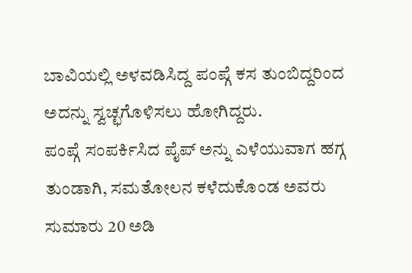ಬಾವಿಯಲ್ಲಿ ಅಳವಡಿಸಿದ್ದ ಪಂಪ್ಗೆ ಕಸ ತುಂಬಿದ್ದರಿಂದ ಅದನ್ನು ಸ್ವಚ್ಛಗೊಳಿಸಲು ಹೋಗಿದ್ದರು.
ಪಂಪ್ಗೆ ಸಂಪರ್ಕಿಸಿದ ಪೈಪ್ ಅನ್ನು ಎಳೆಯುವಾಗ ಹಗ್ಗ ತುಂಡಾಗಿ, ಸಮತೋಲನ ಕಳೆದುಕೊಂಡ ಅವರು ಸುಮಾರು 20 ಅಡಿ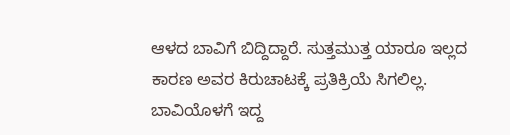ಆಳದ ಬಾವಿಗೆ ಬಿದ್ದಿದ್ದಾರೆ. ಸುತ್ತಮುತ್ತ ಯಾರೂ ಇಲ್ಲದ ಕಾರಣ ಅವರ ಕಿರುಚಾಟಕ್ಕೆ ಪ್ರತಿಕ್ರಿಯೆ ಸಿಗಲಿಲ್ಲ.
ಬಾವಿಯೊಳಗೆ ಇದ್ದ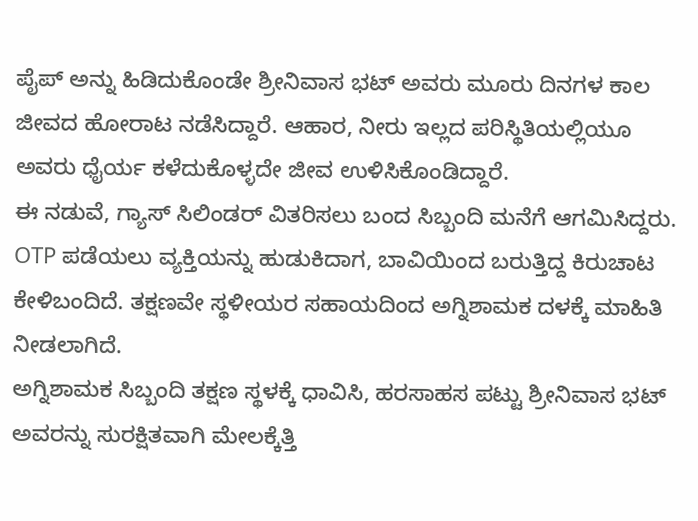ಪೈಪ್ ಅನ್ನು ಹಿಡಿದುಕೊಂಡೇ ಶ್ರೀನಿವಾಸ ಭಟ್ ಅವರು ಮೂರು ದಿನಗಳ ಕಾಲ ಜೀವದ ಹೋರಾಟ ನಡೆಸಿದ್ದಾರೆ. ಆಹಾರ, ನೀರು ಇಲ್ಲದ ಪರಿಸ್ಥಿತಿಯಲ್ಲಿಯೂ ಅವರು ಧೈರ್ಯ ಕಳೆದುಕೊಳ್ಳದೇ ಜೀವ ಉಳಿಸಿಕೊಂಡಿದ್ದಾರೆ.
ಈ ನಡುವೆ, ಗ್ಯಾಸ್ ಸಿಲಿಂಡರ್ ವಿತರಿಸಲು ಬಂದ ಸಿಬ್ಬಂದಿ ಮನೆಗೆ ಆಗಮಿಸಿದ್ದರು. OTP ಪಡೆಯಲು ವ್ಯಕ್ತಿಯನ್ನು ಹುಡುಕಿದಾಗ, ಬಾವಿಯಿಂದ ಬರುತ್ತಿದ್ದ ಕಿರುಚಾಟ ಕೇಳಿಬಂದಿದೆ. ತಕ್ಷಣವೇ ಸ್ಥಳೀಯರ ಸಹಾಯದಿಂದ ಅಗ್ನಿಶಾಮಕ ದಳಕ್ಕೆ ಮಾಹಿತಿ ನೀಡಲಾಗಿದೆ.
ಅಗ್ನಿಶಾಮಕ ಸಿಬ್ಬಂದಿ ತಕ್ಷಣ ಸ್ಥಳಕ್ಕೆ ಧಾವಿಸಿ, ಹರಸಾಹಸ ಪಟ್ಟು ಶ್ರೀನಿವಾಸ ಭಟ್ ಅವರನ್ನು ಸುರಕ್ಷಿತವಾಗಿ ಮೇಲಕ್ಕೆತ್ತಿ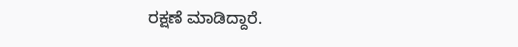ರಕ್ಷಣೆ ಮಾಡಿದ್ದಾರೆ.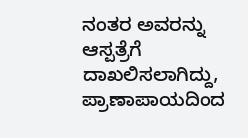ನಂತರ ಅವರನ್ನು ಆಸ್ಪತ್ರೆಗೆ ದಾಖಲಿಸಲಾಗಿದ್ದು, ಪ್ರಾಣಾಪಾಯದಿಂದ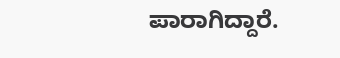ಪಾರಾಗಿದ್ದಾರೆ.